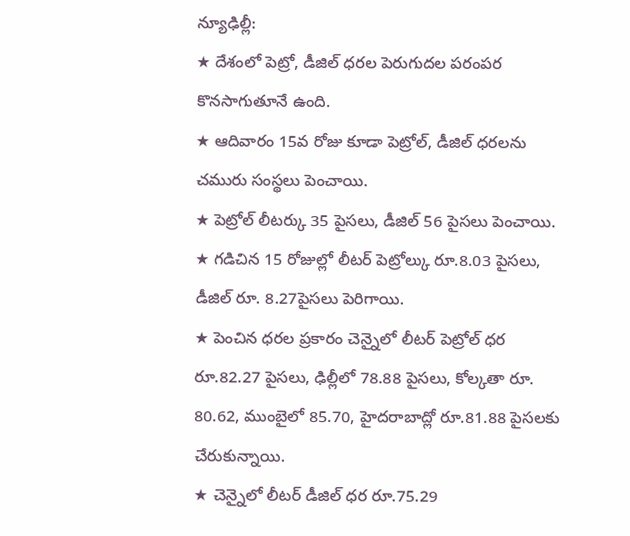న్యూఢిల్లీ:
★ దేశంలో పెట్రో, డీజిల్ ధరల పెరుగుదల పరంపర కొనసాగుతూనే ఉంది.
★ ఆదివారం 15వ రోజు కూడా పెట్రోల్, డీజిల్ ధరలను చమురు సంస్థలు పెంచాయి.
★ పెట్రోల్ లీటర్కు 35 పైసలు, డీజిల్ 56 పైసలు పెంచాయి.
★ గడిచిన 15 రోజుల్లో లీటర్ పెట్రోల్కు రూ.8.03 పైసలు, డీజిల్ రూ. 8.27పైసలు పెరిగాయి.
★ పెంచిన ధరల ప్రకారం చెన్నైలో లీటర్ పెట్రోల్ ధర రూ.82.27 పైసలు, ఢిల్లీలో 78.88 పైసలు, కోల్కతా రూ. 80.62, ముంబైలో 85.70, హైదరాబాద్లో రూ.81.88 పైసలకు చేరుకున్నాయి.
★ చెన్నైలో లీటర్ డీజిల్ ధర రూ.75.29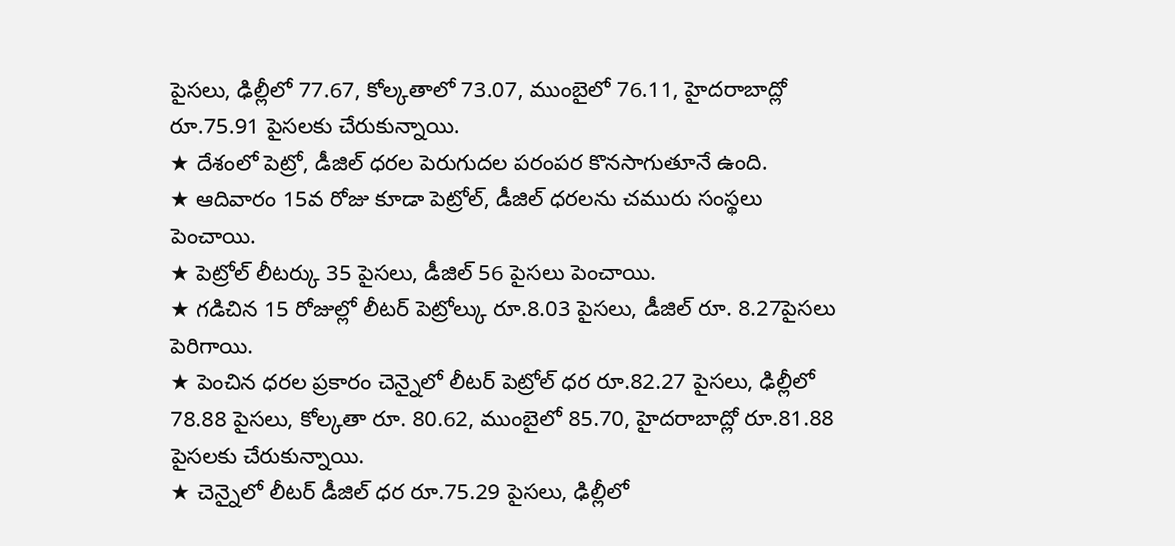పైసలు, ఢిల్లీలో 77.67, కోల్కతాలో 73.07, ముంబైలో 76.11, హైదరాబాద్లో రూ.75.91 పైసలకు చేరుకున్నాయి.
★ దేశంలో పెట్రో, డీజిల్ ధరల పెరుగుదల పరంపర కొనసాగుతూనే ఉంది.
★ ఆదివారం 15వ రోజు కూడా పెట్రోల్, డీజిల్ ధరలను చమురు సంస్థలు పెంచాయి.
★ పెట్రోల్ లీటర్కు 35 పైసలు, డీజిల్ 56 పైసలు పెంచాయి.
★ గడిచిన 15 రోజుల్లో లీటర్ పెట్రోల్కు రూ.8.03 పైసలు, డీజిల్ రూ. 8.27పైసలు పెరిగాయి.
★ పెంచిన ధరల ప్రకారం చెన్నైలో లీటర్ పెట్రోల్ ధర రూ.82.27 పైసలు, ఢిల్లీలో 78.88 పైసలు, కోల్కతా రూ. 80.62, ముంబైలో 85.70, హైదరాబాద్లో రూ.81.88 పైసలకు చేరుకున్నాయి.
★ చెన్నైలో లీటర్ డీజిల్ ధర రూ.75.29 పైసలు, ఢిల్లీలో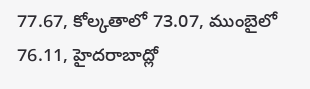77.67, కోల్కతాలో 73.07, ముంబైలో 76.11, హైదరాబాద్లో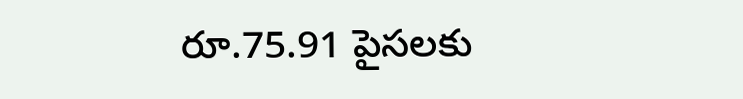రూ.75.91 పైసలకు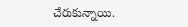చేరుకున్నాయి.